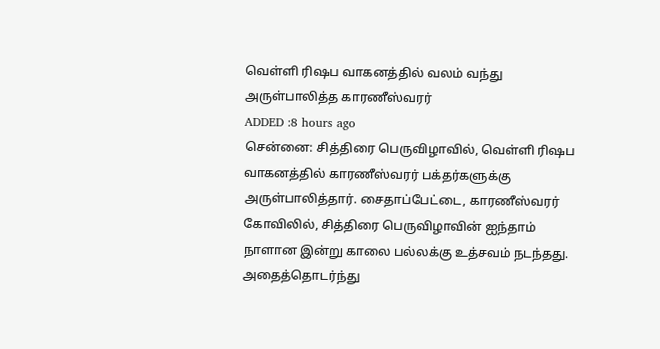வெள்ளி ரிஷப வாகனத்தில் வலம் வந்து அருள்பாலித்த காரணீஸ்வரர்
ADDED :8 hours ago
சென்னை: சித்திரை பெருவிழாவில், வெள்ளி ரிஷப வாகனத்தில் காரணீஸ்வரர் பக்தர்களுக்கு அருள்பாலித்தார். சைதாப்பேட்டை, காரணீஸ்வரர் கோவிலில், சித்திரை பெருவிழாவின் ஐந்தாம் நாளான இன்று காலை பல்லக்கு உத்சவம் நடந்தது. அதைத்தொடர்ந்து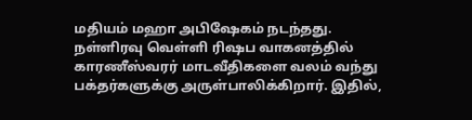மதியம் மஹா அபிஷேகம் நடந்தது. நள்ளிரவு வெள்ளி ரிஷப வாகனத்தில் காரணீஸ்வரர் மாடவீதிகளை வலம் வந்து பக்தர்களுக்கு அருள்பாலிக்கிறார். இதில்,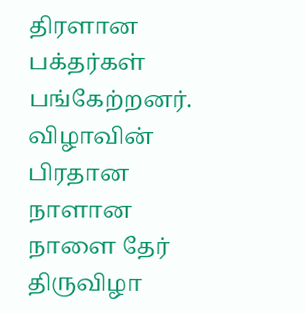திரளான பக்தர்கள் பங்கேற்றனர். விழாவின் பிரதான நாளான நாளை தேர் திருவிழா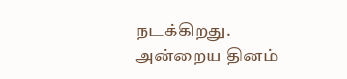நடக்கிறது. அன்றைய தினம்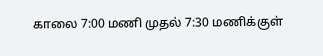காலை 7:00 மணி முதல் 7:30 மணிக்குள்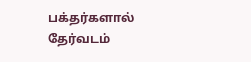பக்தர்களால் தேர்வடம்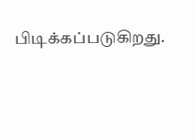பிடிக்கப்படுகிறது.